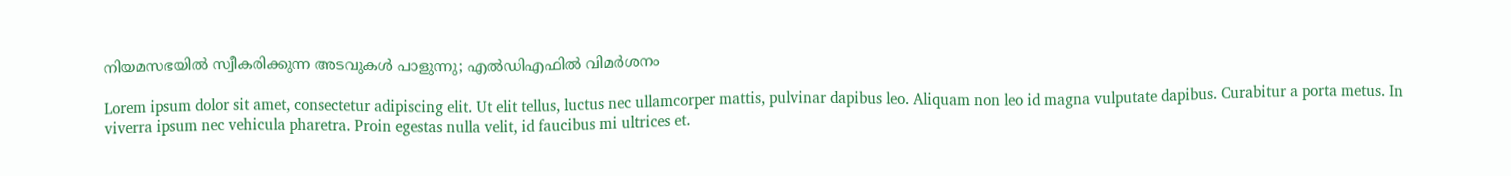നിയമസഭയിൽ സ്വീകരിക്കുന്ന അടവുകൾ പാളുന്നു; എൽഡിഎഫിൽ വിമർശനം

Lorem ipsum dolor sit amet, consectetur adipiscing elit. Ut elit tellus, luctus nec ullamcorper mattis, pulvinar dapibus leo. Aliquam non leo id magna vulputate dapibus. Curabitur a porta metus. In viverra ipsum nec vehicula pharetra. Proin egestas nulla velit, id faucibus mi ultrices et.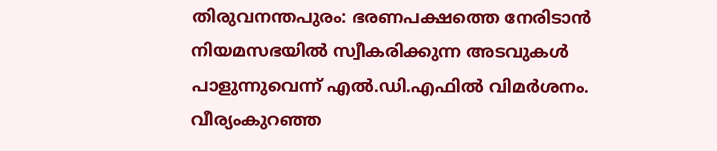തിരുവനന്തപുരം: ഭരണപക്ഷത്തെ നേരിടാൻ നിയമസഭയിൽ സ്വീകരിക്കുന്ന അടവുകൾ പാളുന്നുവെന്ന് എൽ.ഡി.എഫിൽ വിമർശനം. വീര്യംകുറഞ്ഞ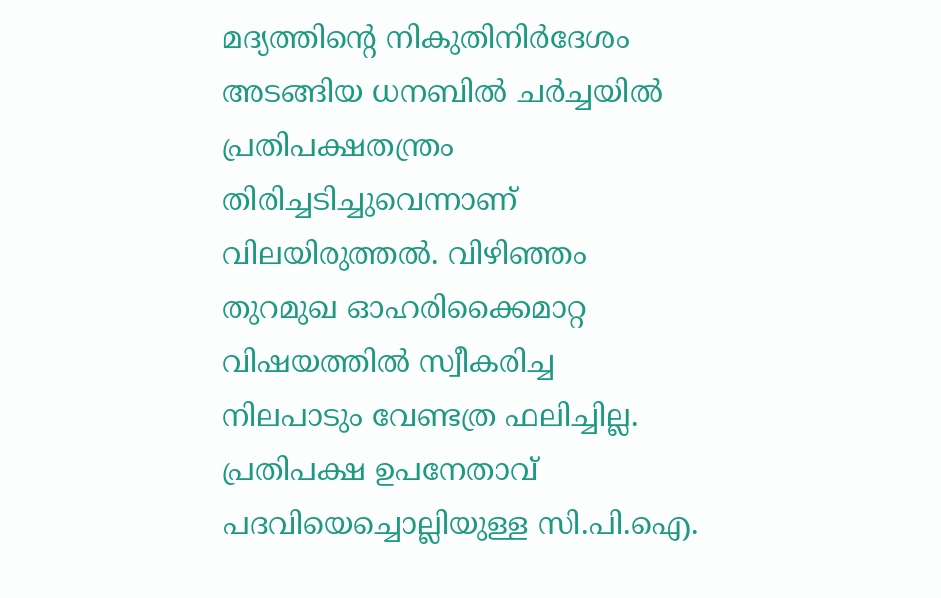മദ്യത്തിന്റെ നികുതിനിർദേശം അടങ്ങിയ ധനബിൽ ചർച്ചയിൽ പ്രതിപക്ഷതന്ത്രം തിരിച്ചടിച്ചുവെന്നാണ് വിലയിരുത്തൽ. വിഴിഞ്ഞം തുറമുഖ ഓഹരിക്കൈമാറ്റ വിഷയത്തിൽ സ്വീകരിച്ച നിലപാടും വേണ്ടത്ര ഫലിച്ചില്ല. പ്രതിപക്ഷ ഉപനേതാവ് പദവിയെച്ചൊല്ലിയുള്ള സി.പി.ഐ.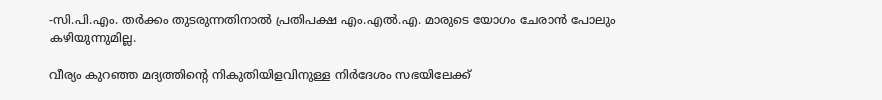-സി.പി.എം. തർക്കം തുടരുന്നതിനാൽ പ്രതിപക്ഷ എം.എൽ.എ. മാരുടെ യോഗം ചേരാൻ പോലും കഴിയുന്നുമില്ല.

വീര്യം കുറഞ്ഞ മദ്യത്തിന്റെ നികുതിയിളവിനുള്ള നിർദേശം സഭയിലേക്ക്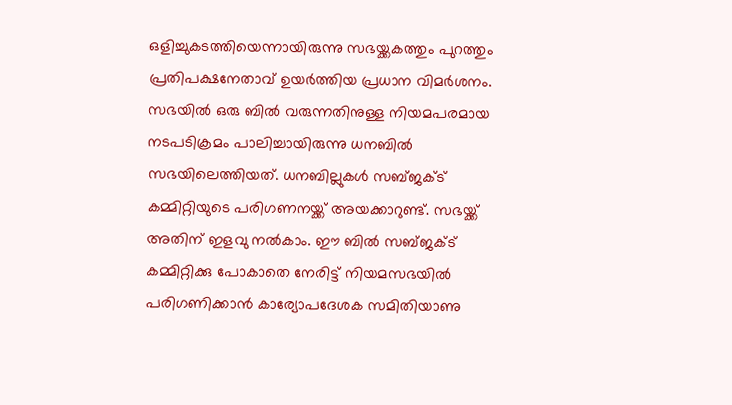ഒളിച്ചുകടത്തിയെന്നായിരുന്നു സഭയ്ക്കകത്തും പുറത്തും പ്രതിപക്ഷനേതാവ് ഉയർത്തിയ പ്രധാന വിമർശനം. സഭയിൽ ഒരു ബിൽ വരുന്നതിനുള്ള നിയമപരമായ നടപടിക്രമം പാലിച്ചായിരുന്നു ധനബിൽ സഭയിലെത്തിയത്. ധനബില്ലുകൾ സബ്ജക്ട് കമ്മിറ്റിയുടെ പരിഗണനയ്ക്ക് അയക്കാറുണ്ട്. സഭയ്ക്ക് അതിന് ഇളവു നൽകാം. ഈ ബിൽ സബ്ജക്ട് കമ്മിറ്റിക്കു പോകാതെ നേരിട്ട് നിയമസഭയിൽ പരിഗണിക്കാൻ കാര്യോപദേശക സമിതിയാണു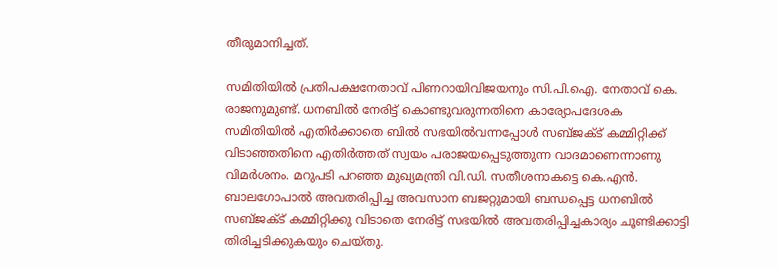തീരുമാനിച്ചത്.

സമിതിയിൽ പ്രതിപക്ഷനേതാവ് പിണറായിവിജയനും സി.പി.ഐ. നേതാവ് കെ. രാജനുമുണ്ട്. ധനബിൽ നേരിട്ട് കൊണ്ടുവരുന്നതിനെ കാര്യോപദേശക സമിതിയിൽ എതിർക്കാതെ ബിൽ സഭയിൽവന്നപ്പോൾ സബ്ജക്ട് കമ്മിറ്റിക്ക് വിടാഞ്ഞതിനെ എതിർത്തത് സ്വയം പരാജയപ്പെടുത്തുന്ന വാദമാണെന്നാണു വിമർശനം. മറുപടി പറഞ്ഞ മുഖ്യമന്ത്രി വി.ഡി. സതീശനാകട്ടെ കെ.എൻ. ബാലഗോപാൽ അവതരിപ്പിച്ച അവസാന ബജറ്റുമായി ബന്ധപ്പെട്ട ധനബിൽ സബ്ജക്ട് കമ്മിറ്റിക്കു വിടാതെ നേരിട്ട് സഭയിൽ അവതരിപ്പിച്ചകാര്യം ചൂണ്ടിക്കാട്ടി തിരിച്ചടിക്കുകയും ചെയ്തു.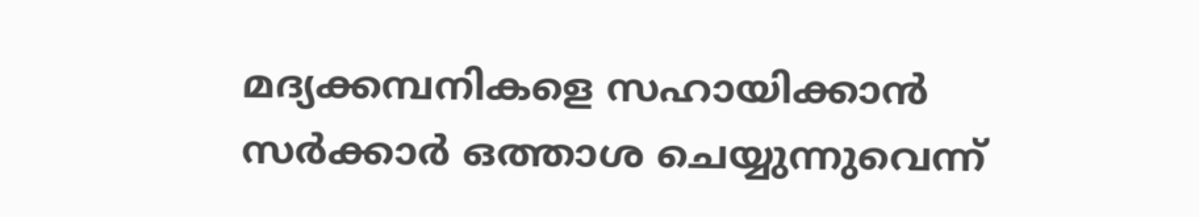മദ്യക്കമ്പനികളെ സഹായിക്കാൻ സർക്കാർ ഒത്താശ ചെയ്യുന്നുവെന്ന്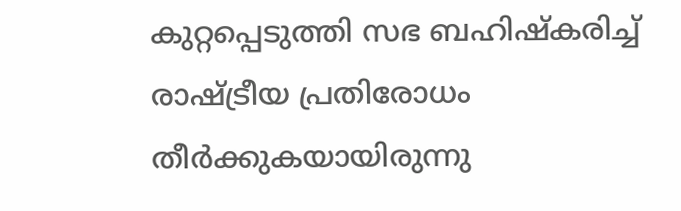കുറ്റപ്പെടുത്തി സഭ ബഹിഷ്‌കരിച്ച് രാഷ്ട്രീയ പ്രതിരോധം തീർക്കുകയായിരുന്നു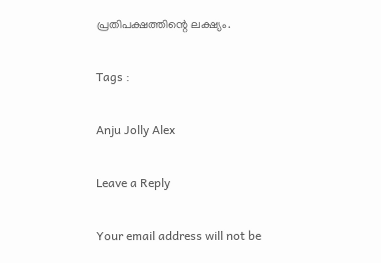പ്രതിപക്ഷത്തിന്റെ ലക്ഷ്യം.

Tags :

Anju Jolly Alex

Leave a Reply

Your email address will not be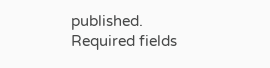published. Required fields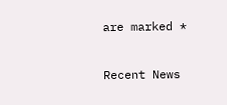are marked *

Recent News